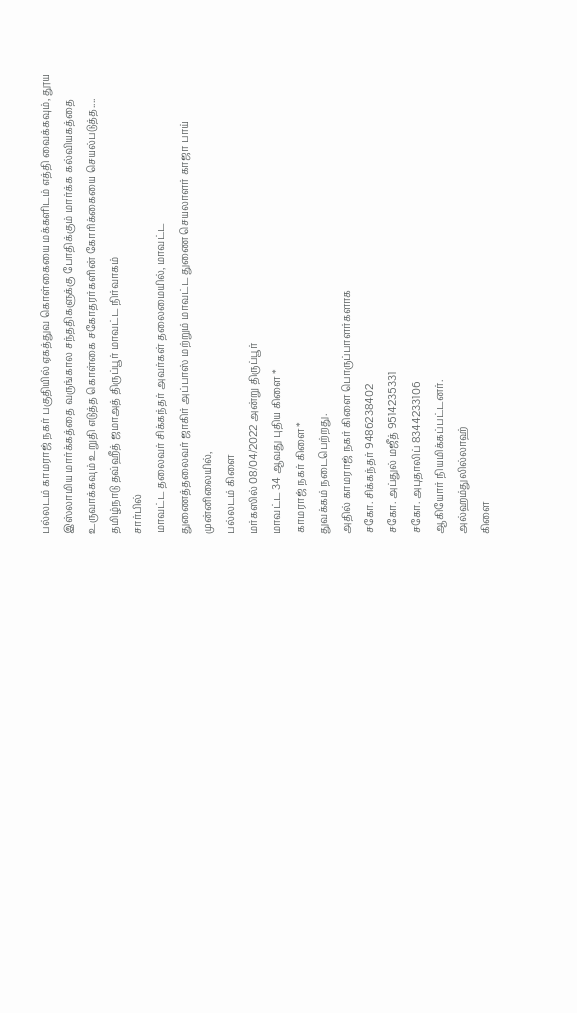பல்லடம் காமராஜ் நகர் பகுதியில் ஏகத்துவ கொள்கையை மக்களிடம் எத்தி வைக்கவும், தூய இஸ்லாமிய மார்க்கத்தை வருங்கால சந்ததிகளுக்கு போதிக்கும் மார்க்க கல்வியகத்தை உருவாக்கவும் உறுதி எடுத்த கொள்கை சகோதரர்களின் கோரிக்கையை செயல்படுத்த....
தமிழ்நாடு தவ்ஹீத் ஜமாஅத் திருப்பூர் மாவட்ட நிர்வாகம்
சார்பில்
மாவட்ட தலைவர் சிக்கந்தர் அவர்கள் தலைமையில், மாவட்ட
துணைத்தலைவர் ஜாகிர் அப்பாஸ் மற்றும் மாவட்ட துணை செயலாளர் காஜா பாய்
முன்னிலையில்,
பல்லடம் கிளை
மர்கஸில் 08/04/2022 அன்று திருப்பூர்
மாவட்ட 34 ஆவது புதிய கிளை *
காமராஜ் நகர் கிளை*
துவக்கம் நடைபெற்றது.
அதில் காமராஜ் நகர் கிளை பொருப்பாளர்களாக
சகோ. சிக்கந்தர் 9486238402
சகோ. அப்துல் மஜீத் 9514235331
சகோ. அபுதாலிப் 8344233106
ஆகியோர் நியமிக்கப்பட்டனர்.
அல்ஹம்துலில்லாஹ்
கிளை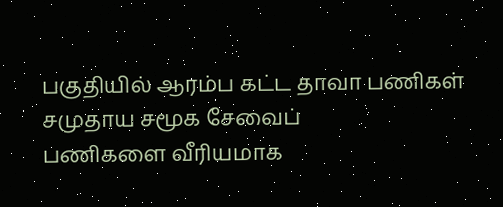பகுதியில் ஆரம்ப கட்ட தாவா பணிகள் சமுதாய சமூக சேவைப்
பணிகளை வீரியமாக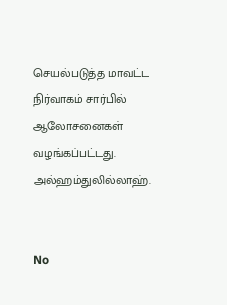செயல்படுத்த மாவட்ட நிர்வாகம் சார்பில் ஆலோசனைகள் வழங்கப்பட்டது.
அல்ஹம்துலில்லாஹ்.


No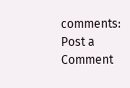comments:
Post a Comment